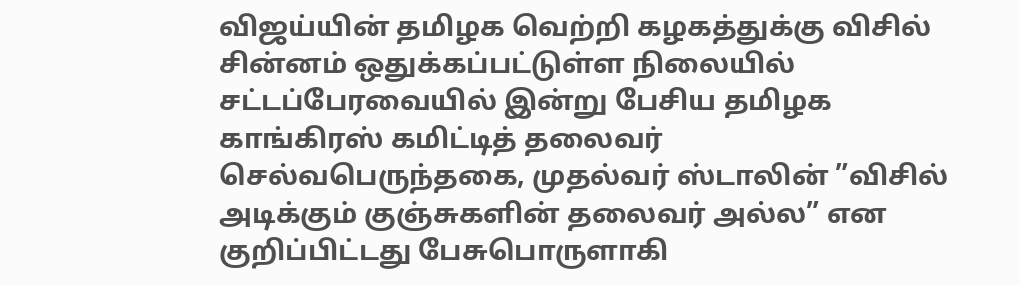விஜய்யின் தமிழக வெற்றி கழகத்துக்கு விசில் சின்னம் ஒதுக்கப்பட்டுள்ள நிலையில் சட்டப்பேரவையில் இன்று பேசிய தமிழக காங்கிரஸ் கமிட்டித் தலைவர் செல்வபெருந்தகை, முதல்வர் ஸ்டாலின் ”விசில் அடிக்கும் குஞ்சுகளின் தலைவர் அல்ல” என குறிப்பிட்டது பேசுபொருளாகி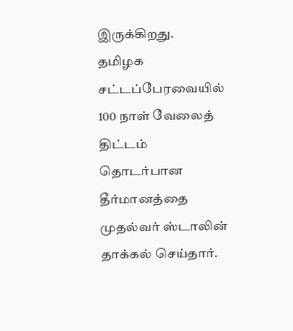இருக்கிறது.
தமிழக சட்டப்பேரவையில் 100 நாள் வேலைத் திட்டம் தொடர்பான தீர்மானத்தை முதல்வர் ஸ்டாலின் தாக்கல் செய்தார்.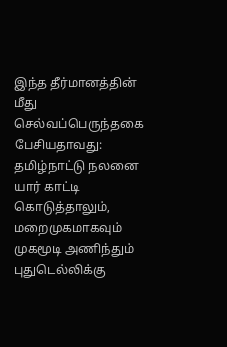இந்த தீர்மானத்தின் மீது செல்வப்பெருந்தகை பேசியதாவது: தமிழ்நாட்டு நலனை யார் காட்டி கொடுத்தாலும், மறைமுகமாகவும் முகமூடி அணிந்தும் புதுடெல்லிக்கு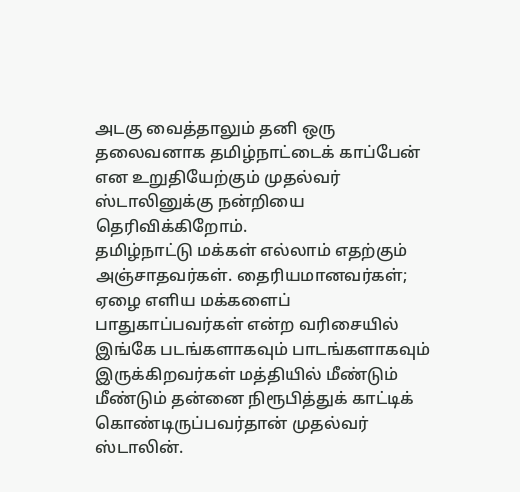அடகு வைத்தாலும் தனி ஒரு தலைவனாக தமிழ்நாட்டைக் காப்பேன் என உறுதியேற்கும் முதல்வர் ஸ்டாலினுக்கு நன்றியை தெரிவிக்கிறோம்.
தமிழ்நாட்டு மக்கள் எல்லாம் எதற்கும் அஞ்சாதவர்கள். தைரியமானவர்கள்; ஏழை எளிய மக்களைப் பாதுகாப்பவர்கள் என்ற வரிசையில் இங்கே படங்களாகவும் பாடங்களாகவும் இருக்கிறவர்கள் மத்தியில் மீண்டும் மீண்டும் தன்னை நிரூபித்துக் காட்டிக் கொண்டிருப்பவர்தான் முதல்வர் ஸ்டாலின்.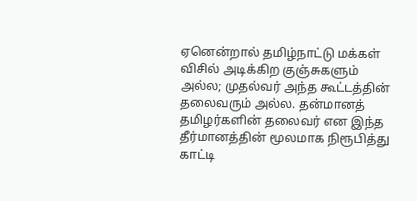ஏனென்றால் தமிழ்நாட்டு மக்கள் விசில் அடிக்கிற குஞ்சுகளும் அல்ல; முதல்வர் அந்த கூட்டத்தின் தலைவரும் அல்ல. தன்மானத் தமிழர்களின் தலைவர் என இந்த தீர்மானத்தின் மூலமாக நிரூபித்து காட்டி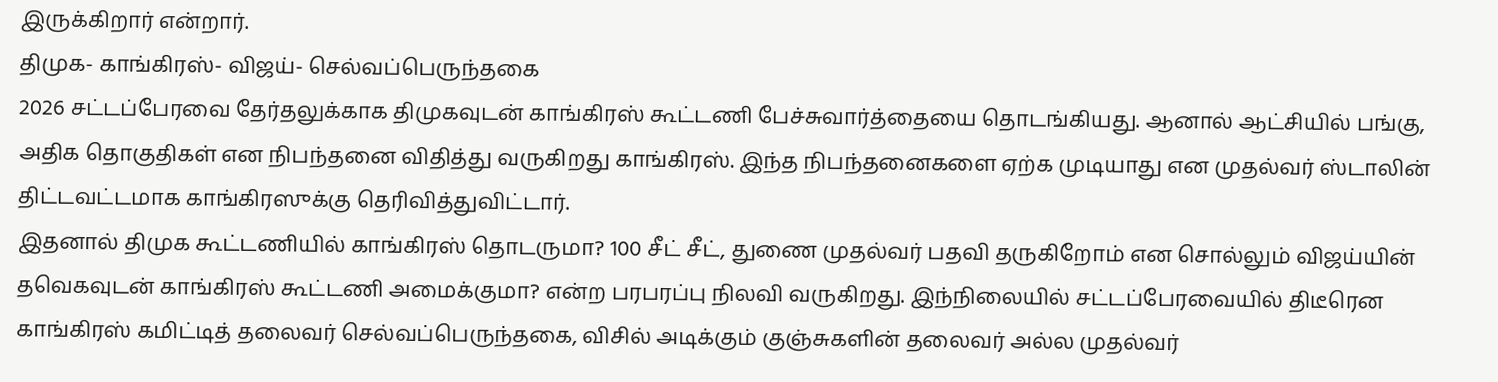இருக்கிறார் என்றார்.
திமுக- காங்கிரஸ்- விஜய்- செல்வப்பெருந்தகை
2026 சட்டப்பேரவை தேர்தலுக்காக திமுகவுடன் காங்கிரஸ் கூட்டணி பேச்சுவார்த்தையை தொடங்கியது. ஆனால் ஆட்சியில் பங்கு, அதிக தொகுதிகள் என நிபந்தனை விதித்து வருகிறது காங்கிரஸ். இந்த நிபந்தனைகளை ஏற்க முடியாது என முதல்வர் ஸ்டாலின் திட்டவட்டமாக காங்கிரஸுக்கு தெரிவித்துவிட்டார்.
இதனால் திமுக கூட்டணியில் காங்கிரஸ் தொடருமா? 100 சீட் சீட், துணை முதல்வர் பதவி தருகிறோம் என சொல்லும் விஜய்யின் தவெகவுடன் காங்கிரஸ் கூட்டணி அமைக்குமா? என்ற பரபரப்பு நிலவி வருகிறது. இந்நிலையில் சட்டப்பேரவையில் திடீரென காங்கிரஸ் கமிட்டித் தலைவர் செல்வப்பெருந்தகை, விசில் அடிக்கும் குஞ்சுகளின் தலைவர் அல்ல முதல்வர்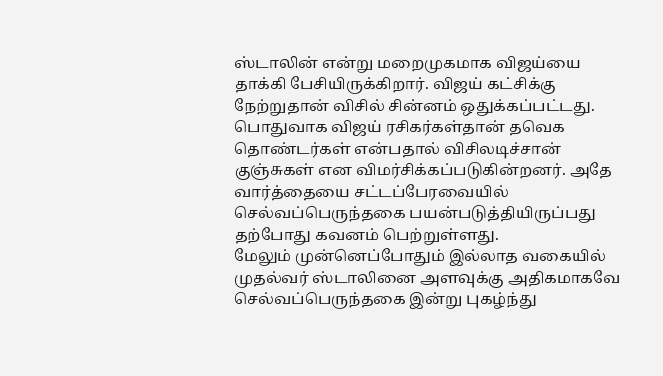ஸ்டாலின் என்று மறைமுகமாக விஜய்யை தாக்கி பேசியிருக்கிறார். விஜய் கட்சிக்கு நேற்றுதான் விசில் சின்னம் ஒதுக்கப்பட்டது. பொதுவாக விஜய் ரசிகர்கள்தான் தவெக தொண்டர்கள் என்பதால் விசிலடிச்சான் குஞ்சுகள் என விமர்சிக்கப்படுகின்றனர். அதே வார்த்தையை சட்டப்பேரவையில் செல்வப்பெருந்தகை பயன்படுத்தியிருப்பது தற்போது கவனம் பெற்றுள்ளது.
மேலும் முன்னெப்போதும் இல்லாத வகையில் முதல்வர் ஸ்டாலினை அளவுக்கு அதிகமாகவே செல்வப்பெருந்தகை இன்று புகழ்ந்து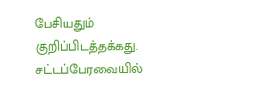பேசியதும் குறிப்பிடத்தக்கது.
சட்டப்பேரவையில்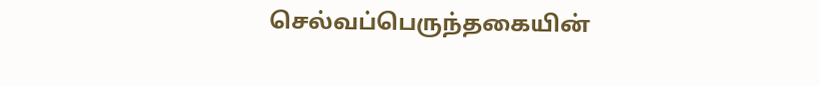செல்வப்பெருந்தகையின்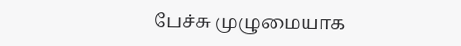பேச்சு முழுமையாக